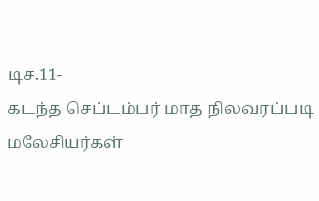டிச.11-
கடந்த செப்டம்பர் மாத நிலவரப்படி மலேசியர்கள்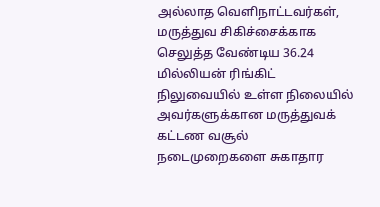அல்லாத வெளிநாட்டவர்கள், மருத்துவ சிகிச்சைக்காக செலுத்த வேண்டிய 36.24 மில்லியன் ரிங்கிட் நிலுவையில் உள்ள நிலையில் அவர்களுக்கான மருத்துவக் கட்டண வசூல் நடைமுறைகளை சுகாதார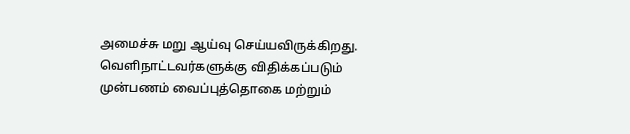அமைச்சு மறு ஆய்வு செய்யவிருக்கிறது.
வெளிநாட்டவர்களுக்கு விதிக்கப்படும் முன்பணம் வைப்புத்தொகை மற்றும்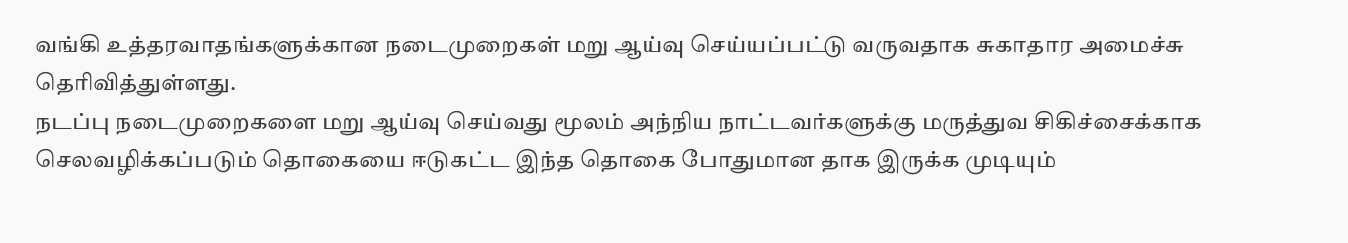வங்கி உத்தரவாதங்களுக்கான நடைமுறைகள் மறு ஆய்வு செய்யப்பட்டு வருவதாக சுகாதார அமைச்சு தெரிவித்துள்ளது.
நடப்பு நடைமுறைகளை மறு ஆய்வு செய்வது மூலம் அந்நிய நாட்டவர்களுக்கு மருத்துவ சிகிச்சைக்காக செலவழிக்கப்படும் தொகையை ஈடுகட்ட இந்த தொகை போதுமான தாக இருக்க முடியும்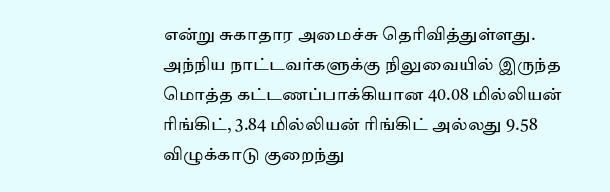என்று சுகாதார அமைச்சு தெரிவித்துள்ளது.
அந்நிய நாட்டவர்களுக்கு நிலுவையில் இருந்த மொத்த கட்டணப்பாக்கியான 40.08 மில்லியன் ரிங்கிட், 3.84 மில்லியன் ரிங்கிட் அல்லது 9.58 விழுக்காடு குறைந்து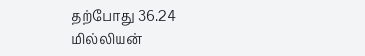தற்போது 36.24 மில்லியன்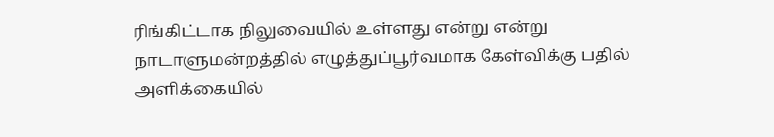ரிங்கிட்டாக நிலுவையில் உள்ளது என்று என்று நாடாளுமன்றத்தில் எழுத்துப்பூர்வமாக கேள்விக்கு பதில் அளிக்கையில்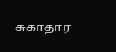சுகாதார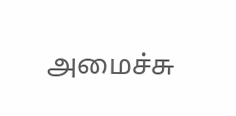அமைச்சு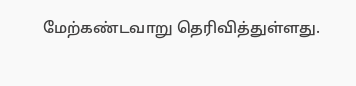மேற்கண்டவாறு தெரிவித்துள்ளது.